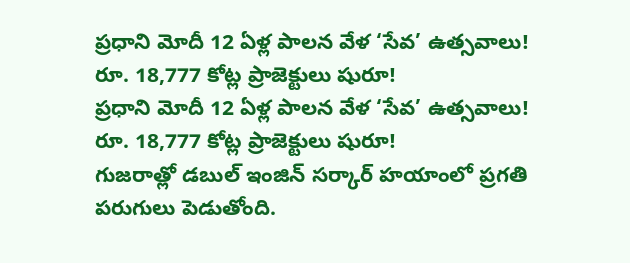ప్రధాని మోదీ 12 ఏళ్ల పాలన వేళ ‘సేవ’ ఉత్సవాలు! రూ. 18,777 కోట్ల ప్రాజెక్టులు షురూ!
ప్రధాని మోదీ 12 ఏళ్ల పాలన వేళ ‘సేవ’ ఉత్సవాలు! రూ. 18,777 కోట్ల ప్రాజెక్టులు షురూ!
గుజరాత్లో డబుల్ ఇంజిన్ సర్కార్ హయాంలో ప్రగతి పరుగులు పెడుతోంది.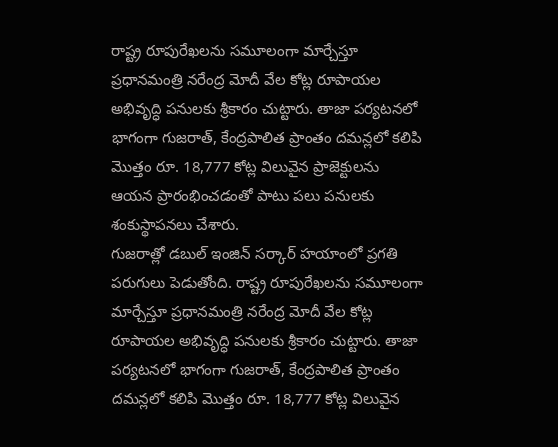రాష్ట్ర రూపురేఖలను సమూలంగా మార్చేస్తూ ప్రధానమంత్రి నరేంద్ర మోదీ వేల కోట్ల రూపాయల అభివృద్ధి పనులకు శ్రీకారం చుట్టారు. తాజా పర్యటనలో భాగంగా గుజరాత్, కేంద్రపాలిత ప్రాంతం దమన్లలో కలిపి మొత్తం రూ. 18,777 కోట్ల విలువైన ప్రాజెక్టులను ఆయన ప్రారంభించడంతో పాటు పలు పనులకు శంకుస్థాపనలు చేశారు.
గుజరాత్లో డబుల్ ఇంజిన్ సర్కార్ హయాంలో ప్రగతి పరుగులు పెడుతోంది. రాష్ట్ర రూపురేఖలను సమూలంగా మార్చేస్తూ ప్రధానమంత్రి నరేంద్ర మోదీ వేల కోట్ల రూపాయల అభివృద్ధి పనులకు శ్రీకారం చుట్టారు. తాజా పర్యటనలో భాగంగా గుజరాత్, కేంద్రపాలిత ప్రాంతం దమన్లలో కలిపి మొత్తం రూ. 18,777 కోట్ల విలువైన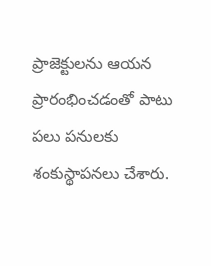ప్రాజెక్టులను ఆయన ప్రారంభించడంతో పాటు పలు పనులకు శంకుస్థాపనలు చేశారు.